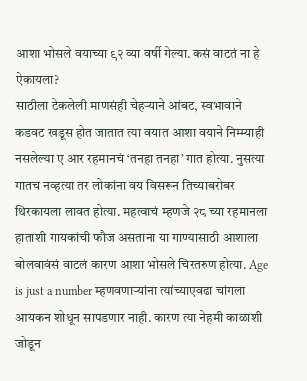आशा भोसले वयाच्या ९२ व्या वर्षी गेल्या. कसं वाटतं ना हे ऐकायला?
साठीला टेकलेली माणसंही चेहऱ्याने आंबट, स्वभावाने कडवट खडूस होत जातात त्या वयात आशा वयाने निम्म्याही नसलेल्या ए आर रहमानचं ‘तनहा तनहा’ गात होत्या. नुसत्या गातच नव्हत्या तर लोकांना वय विसरून तिच्याबरोबर थिरकायला लावत होत्या. महत्वाचं म्हणजे २८ च्या रहमानला हाताशी गायकांची फौज असताना या गाण्यासाठी आशाला बोलवावंसं वाटलं कारण आशा भोसले चिरतरुण होत्या. Age is just a number म्हणवणाऱ्यांना त्यांच्याएवढा चांगला आयकन शोधून सापडणार नाही. कारण त्या नेहमी काळाशी जोडून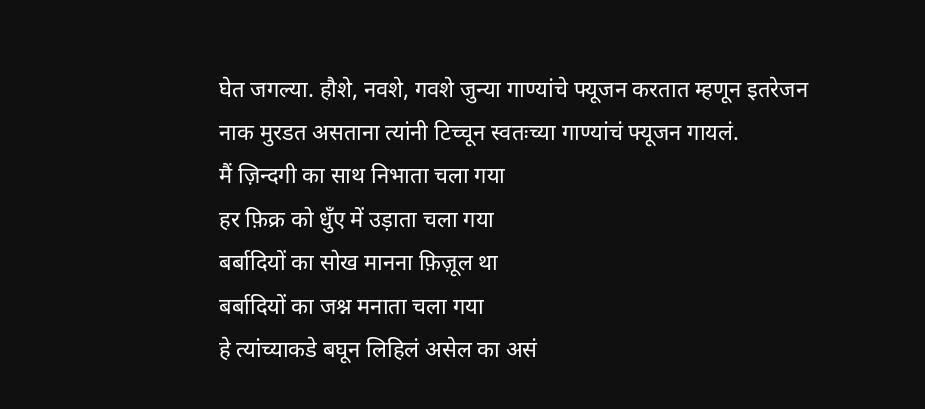घेत जगल्या. हौशे, नवशे, गवशे जुन्या गाण्यांचे फ्यूजन करतात म्हणून इतरेजन नाक मुरडत असताना त्यांनी टिच्चून स्वतःच्या गाण्यांचं फ्यूजन गायलं.
मैं ज़िन्दगी का साथ निभाता चला गया
हर फ़िक्र को धुँए में उड़ाता चला गया
बर्बादियों का सोख मानना फ़िज़ूल था
बर्बादियों का जश्न मनाता चला गया
हे त्यांच्याकडे बघून लिहिलं असेल का असं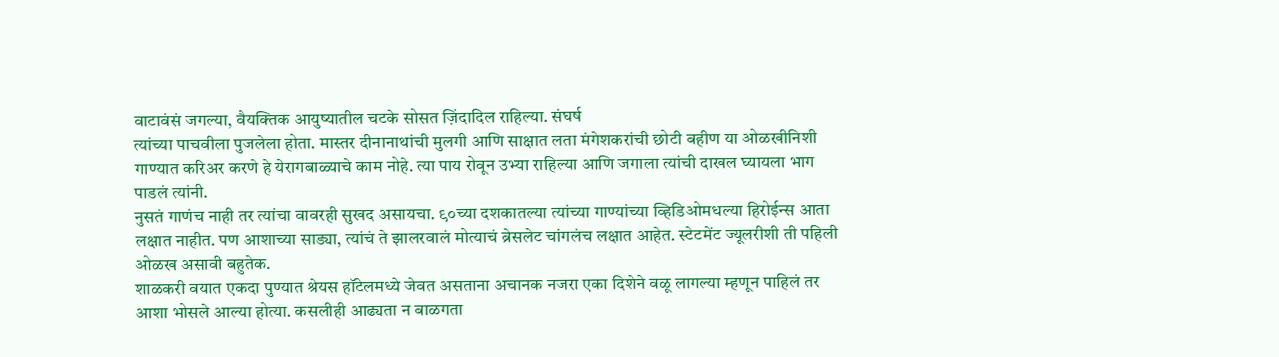वाटावंसं जगल्या, वैयक्तिक आयुष्यातील चटके सोसत ज़िंदादिल राहिल्या. संघर्ष
त्यांच्या पाचवीला पुजलेला होता. मास्तर दीनानाथांची मुलगी आणि साक्षात लता मंगेशकरांची छोटी बहीण या ओळखीनिशी
गाण्यात करिअर करणे हे येरागबाळ्याचे काम नोहे. त्या पाय रोवून उभ्या राहिल्या आणि जगाला त्यांची दाखल घ्यायला भाग
पाडलं त्यांनी.
नुसतं गाणंच नाही तर त्यांचा वावरही सुखद असायचा. ९०च्या दशकातल्या त्यांच्या गाण्यांच्या व्हिडिओमधल्या हिरोईन्स आता लक्षात नाहीत. पण आशाच्या साड्या, त्यांचं ते झालरवालं मोत्याचं ब्रेसलेट चांगलंच लक्षात आहेत. स्टेटमेंट ज्यूलरीशी ती पहिली ओळख असावी बहुतेक.
शाळकरी वयात एकदा पुण्यात श्रेयस हॉटेलमध्ये जेवत असताना अचानक नजरा एका दिशेने वळू लागल्या म्हणून पाहिलं तर आशा भोसले आल्या होत्या. कसलीही आढ्यता न बाळगता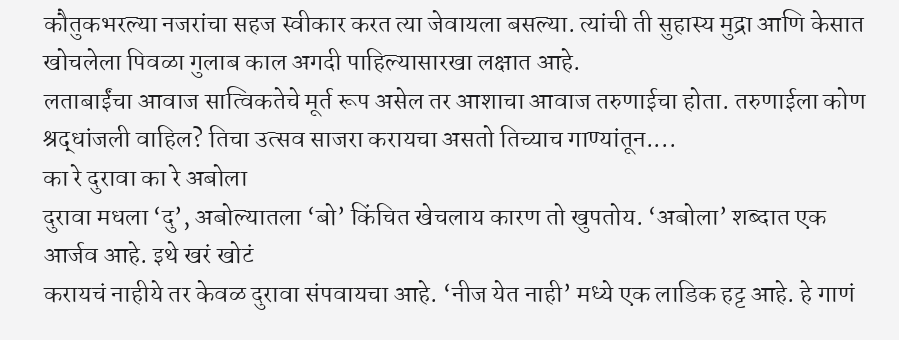कौतुकभरल्या नजरांचा सहज स्वीकार करत त्या जेवायला बसल्या. त्यांची ती सुहास्य मुद्रा आणि केसात खोचलेला पिवळा गुलाब काल अगदी पाहिल्यासारखा लक्षात आहे.
लताबाईंचा आवाज सात्विकतेचे मूर्त रूप असेल तर आशाचा आवाज तरुणाईचा होता. तरुणाईला कोण श्रद्धांजली वाहिल? तिचा उत्सव साजरा करायचा असतो तिच्याच गाण्यांतून....
का रे दुरावा का रे अबोला
दुरावा मधला ‘दु’, अबोल्यातला ‘बो’ किंचित खेचलाय कारण तो खुपतोय. ‘अबोला’ शब्दात एक आर्जव आहे. इथे खरं खोटं
करायचं नाहीये तर केवळ दुरावा संपवायचा आहे. ‘नीज येत नाही’ मध्ये एक लाडिक हट्ट आहे. हे गाणं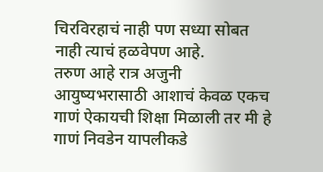चिरविरहाचं नाही पण सध्या सोबत नाही त्याचं हळवेपण आहे.
तरुण आहे रात्र अजुनी
आयुष्यभरासाठी आशाचं केवळ एकच गाणं ऐकायची शिक्षा मिळाली तर मी हे गाणं निवडेन यापलीकडे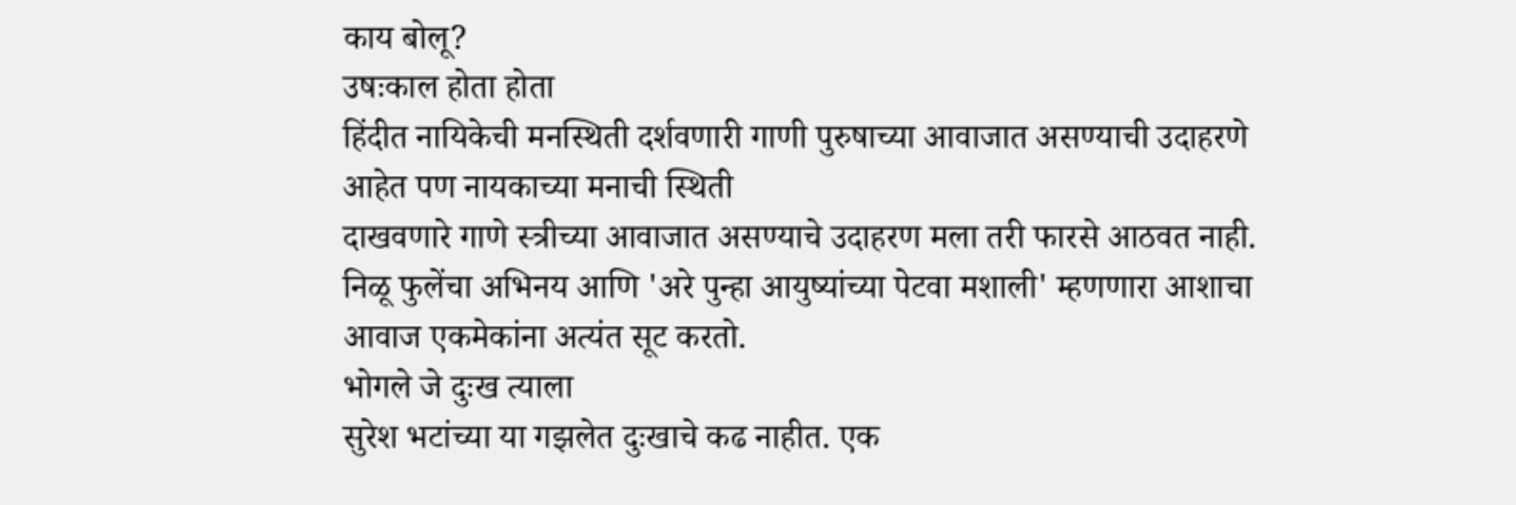काय बोलू?
उषःकाल होता होता
हिंदीत नायिकेची मनस्थिती दर्शवणारी गाणी पुरुषाच्या आवाजात असण्याची उदाहरणे आहेत पण नायकाच्या मनाची स्थिती
दाखवणारे गाणे स्त्रीच्या आवाजात असण्याचे उदाहरण मला तरी फारसे आठवत नाही. निळू फुलेंचा अभिनय आणि 'अरे पुन्हा आयुष्यांच्या पेटवा मशाली' म्हणणारा आशाचा आवाज एकमेकांना अत्यंत सूट करतो.
भोगले जे दुःख त्याला
सुरेश भटांच्या या गझलेत दुःखाचे कढ नाहीत. एक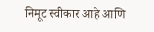निमूट स्वीकार आहे आणि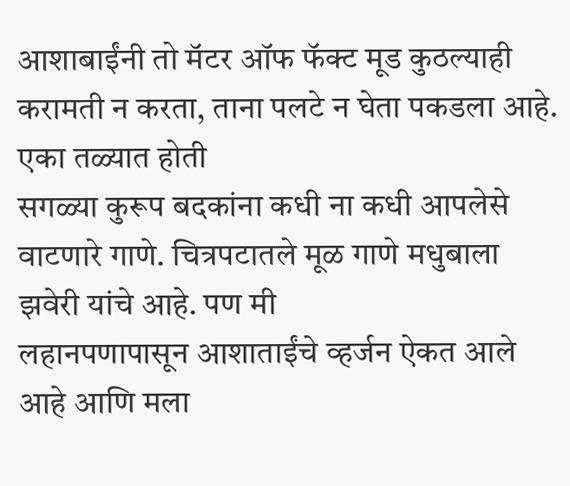आशाबाईंनी तो मॅटर ऑफ फॅक्ट मूड कुठल्याही करामती न करता, ताना पलटे न घेता पकडला आहे.
एका तळ्यात होती
सगळ्या कुरूप बदकांना कधी ना कधी आपलेसे वाटणारे गाणे. चित्रपटातले मूळ गाणे मधुबाला झवेरी यांचे आहे. पण मी
लहानपणापासून आशाताईंचे व्हर्जन ऐकत आले आहे आणि मला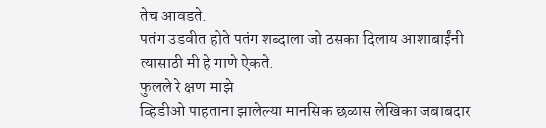तेच आवडते.
पतंग उडवीत होते पतंग शब्दाला जो ठसका दिलाय आशाबाईंनी त्यासाठी मी हे गाणे ऐकते.
फुलले रे क्षण माझे
व्हिडीओ पाहताना झालेल्या मानसिक छळास लेखिका जबाबदार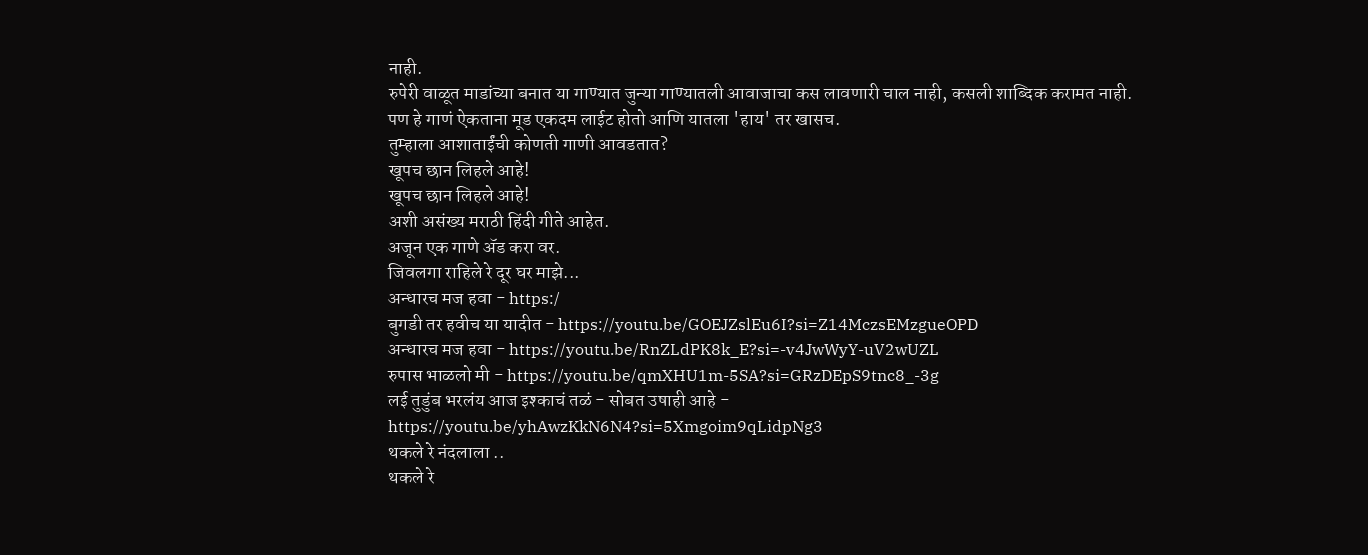नाही.
रुपेरी वाळूत माडांच्या बनात या गाण्यात जुन्या गाण्यातली आवाजाचा कस लावणारी चाल नाही, कसली शाब्दिक करामत नाही. पण हे गाणं ऐकताना मूड एकदम लाईट होतो आणि यातला 'हाय' तर खासच.
तुम्हाला आशाताईंची कोणती गाणी आवडतात?
खूपच छान लिहले आहे!
खूपच छान लिहले आहे!
अशी असंख्य मराठी हिंदी गीते आहेत.
अजून एक गाणे ॲड करा वर.
जिवलगा राहिले रे दूर घर माझे...
अन्धारच मज हवा - https:/
बुगडी तर हवीच या यादीत - https://youtu.be/GOEJZslEu6I?si=Z14MczsEMzgueOPD
अन्धारच मज हवा - https://youtu.be/RnZLdPK8k_E?si=-v4JwWyY-uV2wUZL
रुपास भाळलो मी - https://youtu.be/qmXHU1m-5SA?si=GRzDEpS9tnc8_-3g
लई तुडुंब भरलंय आज इश्काचं तळं - सोबत उषाही आहे -
https://youtu.be/yhAwzKkN6N4?si=5Xmgoim9qLidpNg3
थकले रे नंदलाला ..
थकले रे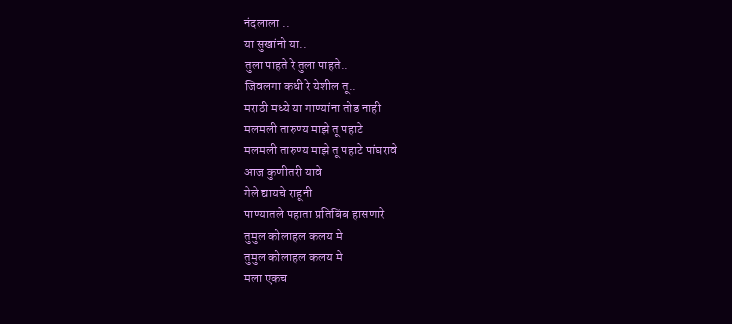नंदलाला ..
या सुखांनो या..
तुला पाहते रे तुला पाहते..
जिवलगा कधी रे येशील तू..
मराठी मध्ये या गाण्यांना तोड नाही
मलमली तारुण्य माझे तू पहाटे
मलमली तारुण्य माझे तू पहाटे पांघरावे
आज कुणीतरी यावे
गेले द्यायचे राहूनी
पाण्यातले पहाता प्रतिबिंब हासणारे
तुमुल कोलाहल कलय मे
तुमुल कोलाहल कलय मे
मला एकच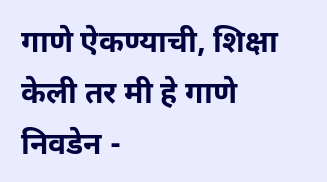गाणे ऐकण्याची, शिक्षा केली तर मी हे गाणे निवडेन -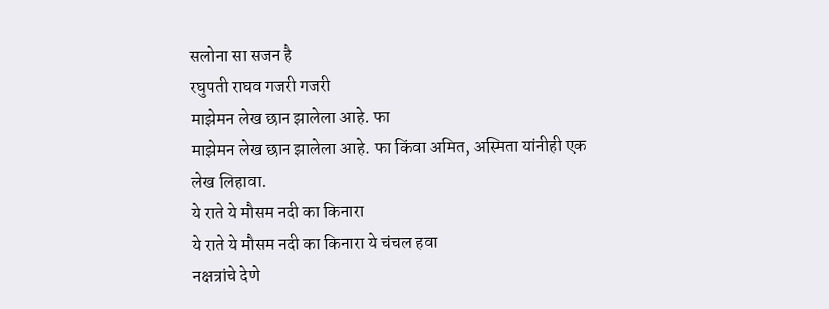सलोना सा सजन है
रघुपती राघव गजरी गजरी
माझेमन लेख छान झालेला आहे. फा
माझेमन लेख छान झालेला आहे. फा किंवा अमित, अस्मिता यांनीही एक लेख लिहावा.
ये राते ये मौसम नदी का किनारा
ये राते ये मौसम नदी का किनारा ये चंचल हवा
नक्षत्रांचे देणे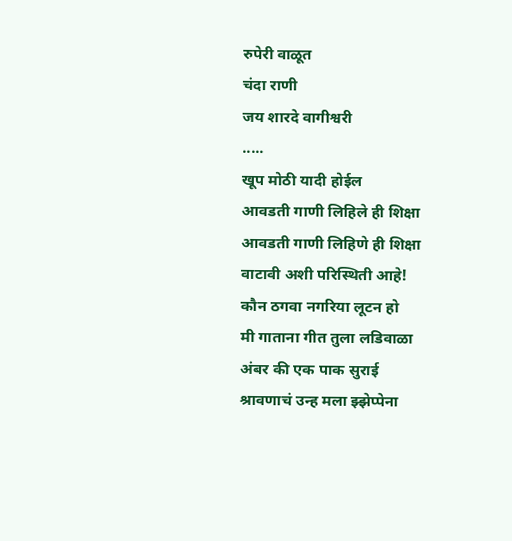रुपेरी वाळूत
चंदा राणी
जय शारदे वागीश्वरी
.....
खूप मोठी यादी होईल
आवडती गाणी लिहिले ही शिक्षा
आवडती गाणी लिहिणे ही शिक्षा वाटावी अशी परिस्थिती आहे!
कौन ठगवा नगरिया लूटन हो
मी गाताना गीत तुला लडिवाळा
अंबर की एक पाक सुराई
श्रावणाचं उन्ह मला झ्झेप्पेना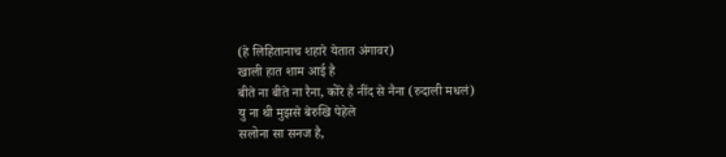(हे लिहितानाच शहारे येतात अंगावर)
खाली हात शाम आई है
बीते ना बीते ना रैना, कोरे है नींद से नैना (रुदाली मधलं)
यु ना थी मुझसे बेरुखि पेहेले
सलोना सा सनज है,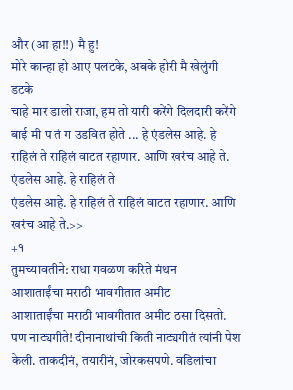और (आ हा!!) मै हु!
मोरे कान्हा हो आए पलटके, अबके होरी मै खेलुंगी डटके
चाहे मार डालो राजा, हम तो यारी करेंगे दिलदारी करेंगे
बाई मी प तं ग उडवित होते ... हे एंडलेस आहे. हे राहिलं ते राहिलं वाटत रहाणार. आणि खरंच आहे ते.
एंडलेस आहे. हे राहिलं ते
एंडलेस आहे. हे राहिलं ते राहिलं वाटत रहाणार. आणि खरंच आहे ते.>>
+१
तुमच्यावतीने: राधा गवळण करिते मंथन
आशाताईंचा मराठी भावगीतात अमीट
आशाताईंचा मराठी भावगीतात अमीट ठसा दिसतो. पण नाट्यगीते! दीनानाथांची किती नाट्यगीतं त्यांनी पेश केली. ताकदीनं, तयारीनं, जोरकसपणे. वडिलांचा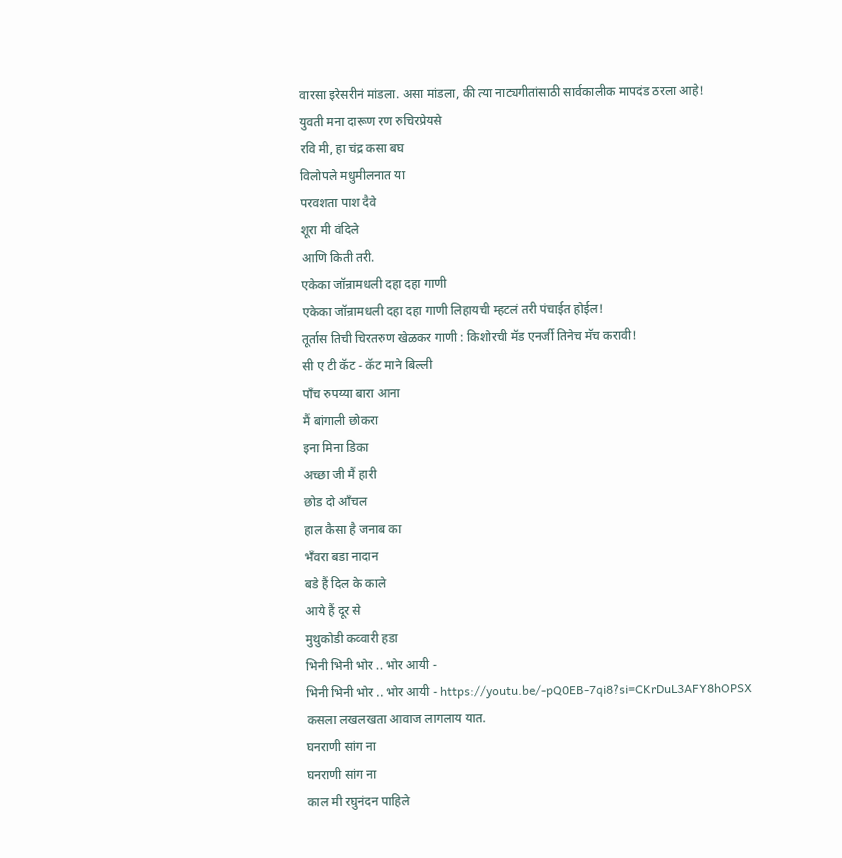वारसा इरेसरीनं मांडला. असा मांडला, की त्या नाट्यगीतांसाठी सार्वकालीक मापदंड ठरला आहे!
युवती मना दारूण रण रुचिरप्रेयसे
रवि मी, हा चंद्र कसा बघ
विलोपले मधुमीलनात या
परवशता पाश दैवे
शूरा मी वंदिले
आणि किती तरी.
एकेका जॉन्रामधली दहा दहा गाणी
एकेका जॉन्रामधली दहा दहा गाणी लिहायची म्हटलं तरी पंचाईत होईल!
तूर्तास तिची चिरतरुण खेळकर गाणी : किशोरची मॅड एनर्जी तिनेच मॅच करावी!
सी ए टी कॅट - कॅट माने बिल्ली
पाँच रुपय्या बारा आना
मैं बांगाली छोकरा
इना मिना डिका
अच्छा जी मैं हारी
छोड दो आँचल
हाल कैसा है जनाब का
भँवरा बडा नादान
बडे हैं दिल के काले
आये हैं दूर से
मुथुकोडी कव्वारी हडा
भिनी भिनी भोर .. भोर आयी -
भिनी भिनी भोर .. भोर आयी - https://youtu.be/-pQ0EB-7qi8?si=CKrDuL3AFY8hOPSX
कसला लखलखता आवाज लागलाय यात.
घनराणी सांग ना
घनराणी सांग ना
काल मी रघुनंदन पाहिले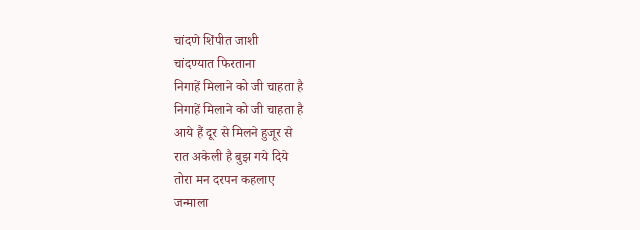चांदणे शिंपीत जाशी
चांदण्यात फिरताना
निगाहें मिलाने को जी चाहता है
निगाहें मिलाने को जी चाहता है
आये हैं दूर से मिलने हुजूर से
रात अकेली है बुझ गये दिये
तोरा मन दरपन कहलाए
जन्माला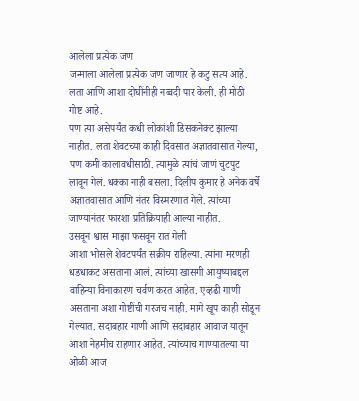आलेला प्रत्येक जण
जन्माला आलेला प्रत्येक जण जाणार हे कटु सत्य आहे. लता आणि आशा दोघींनीही नव्वदी पार केली. ही मोठी गोष्ट आहे.
पण त्या असेपर्यंत कधी लोकांशी डिसकनेक्ट झाल्या नाहीत. लता शेवटच्या काही दिवसात अज्ञातवासात गेल्या, पण कमी कालावधीसाठी. त्यामुळे त्यांचं जाणं चुटपुट लावून गेलं. धक्का नाही बसला. दिलीप कुमार हे अनेक वर्षे अज्ञातवासात आणि नंतर विस्मरणात गेले. त्यांच्या जाण्यानंतर फारशा प्रतिक्रियाही आल्या नाहीत.
उसवून श्वास माझा फसवून रात गेली
आशा भोसले शेवटपर्यंत सक्रीय राहिल्या. त्यांना मरणही धडधाकट असताना आलं. त्यांच्या खासगी आयुष्याबद्दल वाहिन्या विनाकारण चर्वण करत आहेत. एव्हढी गाणी असताना अशा गोष्टींची गरजच नाही. मागे खूप काही सोडून गेल्यात. सदाबहार गाणी आणि सदाबहार आवाज यातून आशा नेहमीच राहणार आहेत. त्यांच्याच गाण्यातल्या या ओळी आज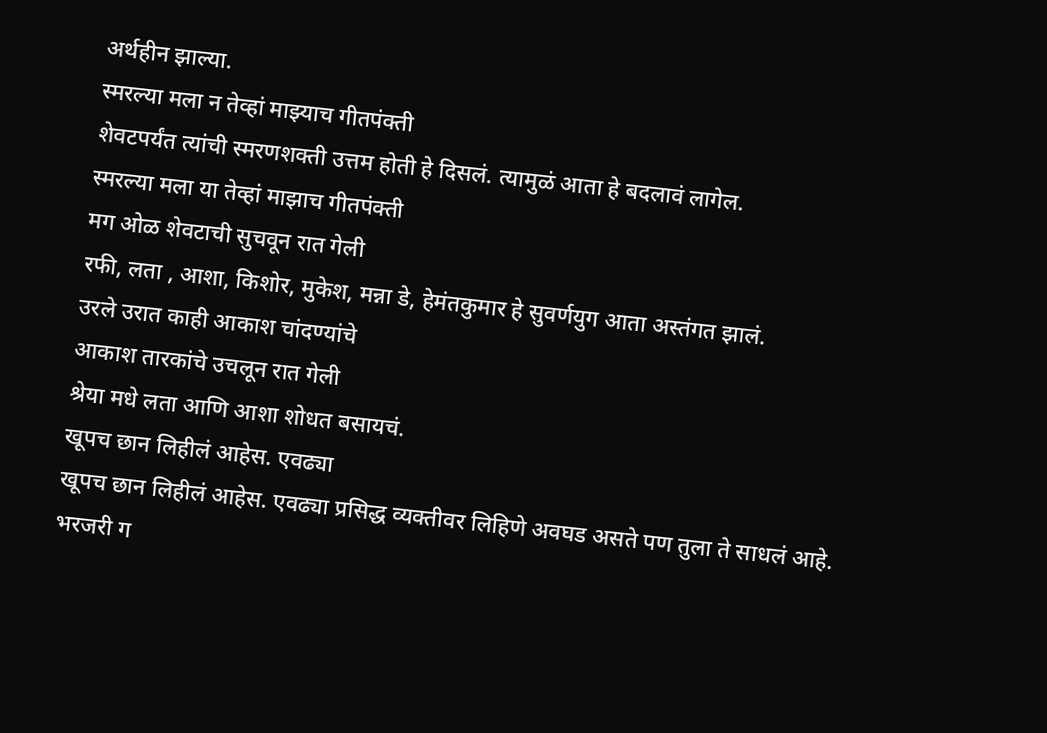अर्थहीन झाल्या.
स्मरल्या मला न तेव्हां माझ्याच गीतपंक्ती
शेवटपर्यंत त्यांची स्मरणशक्ती उत्तम होती हे दिसलं. त्यामुळं आता हे बदलावं लागेल.
स्मरल्या मला या तेव्हां माझाच गीतपंक्ती
मग ओळ शेवटाची सुचवून रात गेली
रफी, लता , आशा, किशोर, मुकेश, मन्ना डे, हेमंतकुमार हे सुवर्णयुग आता अस्तंगत झालं.
उरले उरात काही आकाश चांदण्यांचे
आकाश तारकांचे उचलून रात गेली
श्रेया मधे लता आणि आशा शोधत बसायचं.
खूपच छान लिहीलं आहेस. एवढ्या
खूपच छान लिहीलं आहेस. एवढ्या प्रसिद्ध व्यक्तीवर लिहिणे अवघड असते पण तुला ते साधलं आहे.
भरजरी ग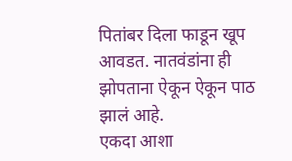पितांबर दिला फाडून खूप आवडत. नातवंडांना ही झोपताना ऐकून ऐकून पाठ झालं आहे.
एकदा आशा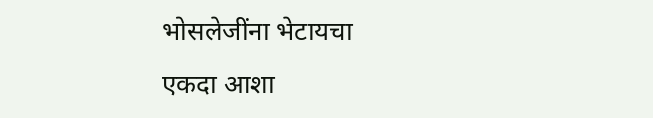भोसलेजींना भेटायचा
एकदा आशा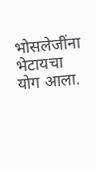भोसलेजींना भेटायचा योग आला.